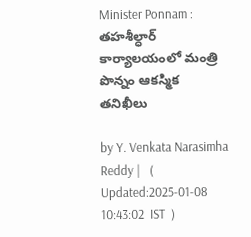Minister Ponnam : తహశీల్ధార్ కార్యాలయంలో మంత్రి పొన్నం ఆకస్మిక తనిఖీలు

by Y. Venkata Narasimha Reddy |   (  Updated:2025-01-08 10:43:02  IST  )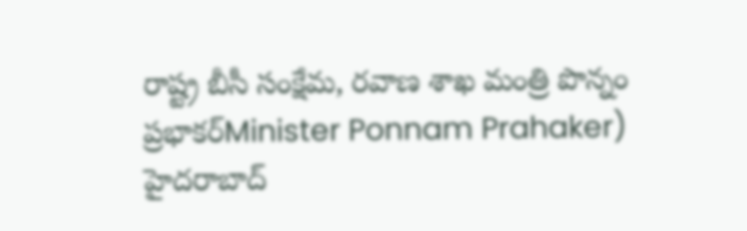రాష్ట్ర బీసీ సంక్షేమ, రవాణ శాఖ మంత్రి పొన్నం ప్రభాకర్Minister Ponnam Prahaker) హైదరాబాద్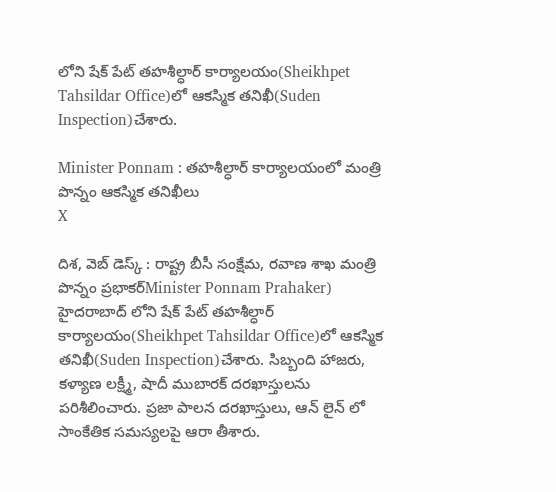లోని షేక్ పేట్ తహశీల్ధార్ కార్యాలయం(Sheikhpet Tahsildar Office)లో ఆకస్మిక తనిఖీ(Suden Inspection)చేశారు.

Minister Ponnam : తహశీల్ధార్ కార్యాలయంలో మంత్రి పొన్నం ఆకస్మిక తనిఖీలు
X

దిశ, వెబ్ డెస్క్ : రాష్ట్ర బీసీ సంక్షేమ, రవాణ శాఖ మంత్రి పొన్నం ప్రభాకర్Minister Ponnam Prahaker) హైదరాబాద్ లోని షేక్ పేట్ తహశీల్ధార్ కార్యాలయం(Sheikhpet Tahsildar Office)లో ఆకస్మిక తనిఖీ(Suden Inspection)చేశారు. సిబ్బంది హాజరు, కళ్యాణ లక్ష్మీ, షాదీ ముబారక్ దరఖాస్తులను పరిశీలించారు. ప్రజా పాలన దరఖాస్తులు, ఆన్ లైన్ లో సాంకేతిక సమస్యలపై ఆరా తీశారు.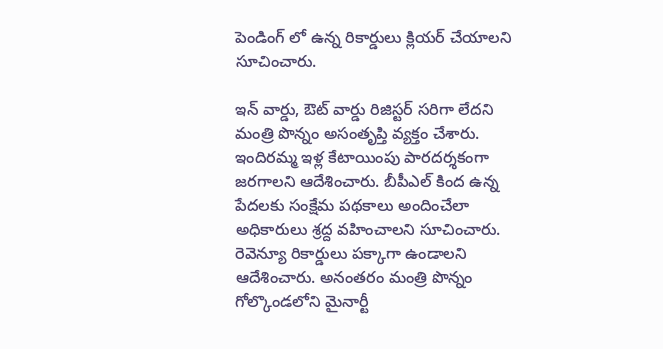పెండింగ్ లో ఉన్న రికార్డులు క్లియర్ చేయాలని సూచించారు.

ఇన్ వార్డు, ఔట్ వార్డు రిజిస్టర్ సరిగా లేదని మంత్రి పొన్నం అసంతృప్తి వ్యక్తం చేశారు. ఇందిరమ్మ ఇళ్ల కేటాయింపు పారదర్శకంగా జరగాలని ఆదేశించారు. బీపీఎల్ కింద ఉన్న పేదలకు సంక్షేమ పథకాలు అందించేలా అధికారులు శ్రద్ద వహించాలని సూచించారు. రెవెన్యూ రికార్డులు పక్కాగా ఉండాలని ఆదేశించారు. అనంతరం మంత్రి పొన్నం గోల్కొండలోని మైనార్టీ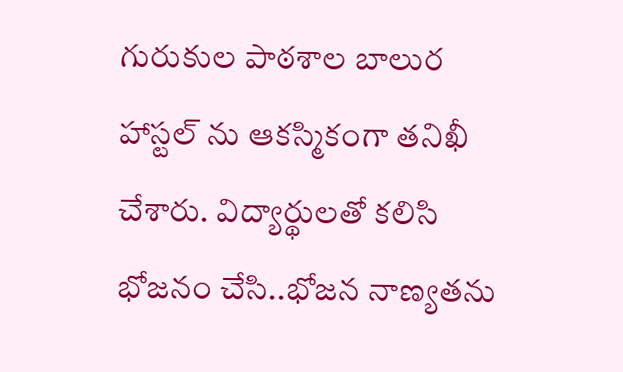గురుకుల పాఠశాల బాలుర హాస్టల్ ను ఆకస్మికంగా తనిఖీ చేశారు. విద్యార్థులతో కలిసి భోజనం చేసి..భోజన నాణ్యతను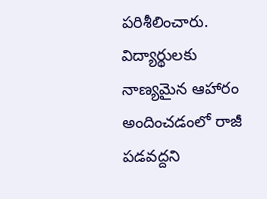పరిశీలించారు. విద్యార్థులకు నాణ్యమైన ఆహారం అందించడంలో రాజీ పడవద్దని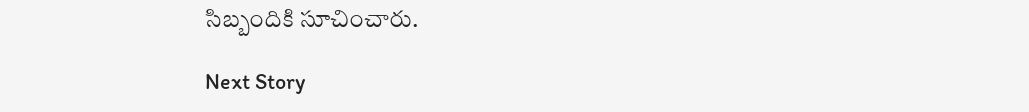సిబ్బందికి సూచించారు.

Next Story